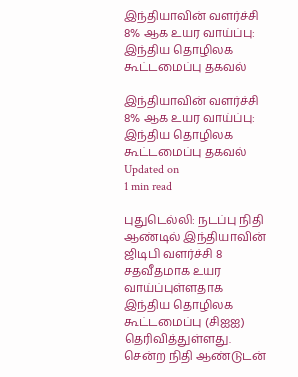இந்தியாவின் வளர்ச்சி 8% ஆக உயர வாய்ப்பு: இந்திய தொழிலக கூட்டமைப்பு தகவல்

இந்தியாவின் வளர்ச்சி 8% ஆக உயர வாய்ப்பு: இந்திய தொழிலக கூட்டமைப்பு தகவல்
Updated on
1 min read

புதுடெல்லி: நடப்பு நிதி ஆண்டில் இந்தியாவின் ஜிடிபி வளர்ச்சி 8 சதவீதமாக உயர வாய்ப்புள்ளதாக இந்திய தொழிலக கூட்டமைப்பு (சிஐஐ) தெரிவித்துள்ளது. சென்ற நிதி ஆண்டுடன்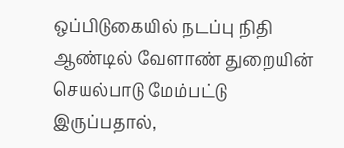ஒப்பிடுகையில் நடப்பு நிதி ஆண்டில் வேளாண் துறையின் செயல்பாடு மேம்பட்டு இருப்பதால்,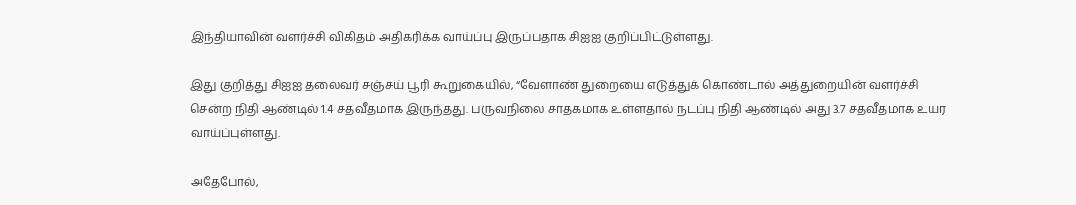இந்தியாவின் வளர்ச்சி விகிதம் அதிகரிக்க வாய்ப்பு இருப்பதாக சிஐஐ குறிப்பிட்டுள்ளது.

இது குறித்து சிஐஐ தலைவர் சஞ்சய் பூரி கூறுகையில், “வேளாண் துறையை எடுத்துக் கொண்டால் அத்துறையின் வளர்ச்சி சென்ற நிதி ஆண்டில் 1.4 சதவீதமாக இருந்தது. பருவநிலை சாதகமாக உள்ளதால் நடப்பு நிதி ஆண்டில் அது 3.7 சதவீதமாக உயர வாய்ப்புள்ளது.

அதேபோல்,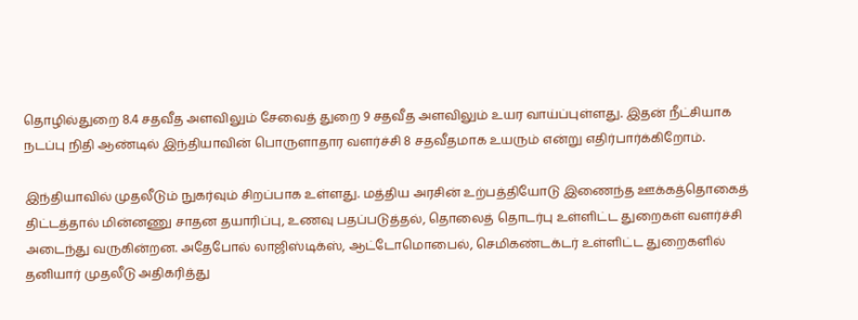தொழில்துறை 8.4 சதவீத அளவிலும் சேவைத் துறை 9 சதவீத அளவிலும் உயர வாய்ப்புள்ளது. இதன் நீட்சியாக நடப்பு நிதி ஆண்டில் இந்தியாவின் பொருளாதார வளர்ச்சி 8 சதவீதமாக உயரும் என்று எதிர்பார்க்கிறோம்.

இந்தியாவில் முதலீடும் நுகர்வும் சிறப்பாக உள்ளது. மத்திய அரசின் உற்பத்தியோடு இணைந்த ஊக்கத்தொகைத் திட்டத்தால் மின்னணு சாதன தயாரிப்பு, உணவு பதப்படுத்தல், தொலைத் தொடர்பு உள்ளிட்ட துறைகள் வளர்ச்சி அடைந்து வருகின்றன. அதேபோல் லாஜிஸ்டிக்ஸ், ஆட்டோமொபைல், செமிகண்டக்டர் உள்ளிட்ட துறைகளில் தனியார் முதலீடு அதிகரித்து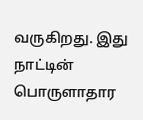வருகிறது. இது நாட்டின் பொருளாதார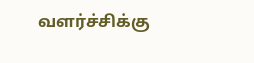வளர்ச்சிக்கு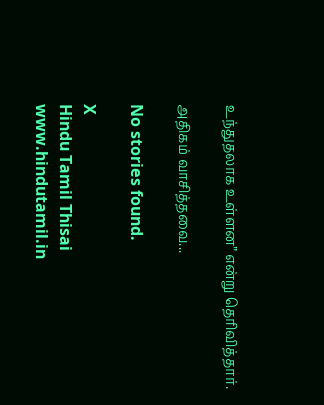உந்துதலாக உள்ளன” என்று தெரிவித்தார்.

அதிகம் வாசித்தவை...

No stories found.

X
Hindu Tamil Thisai
www.hindutamil.in